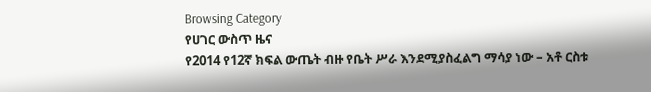Browsing Category
የሀገር ውስጥ ዜና
የ2014 የ12ኛ ክፍል ውጤት ብዙ የቤት ሥራ እንደሚያስፈልግ ማሳያ ነው – አቶ ርስቱ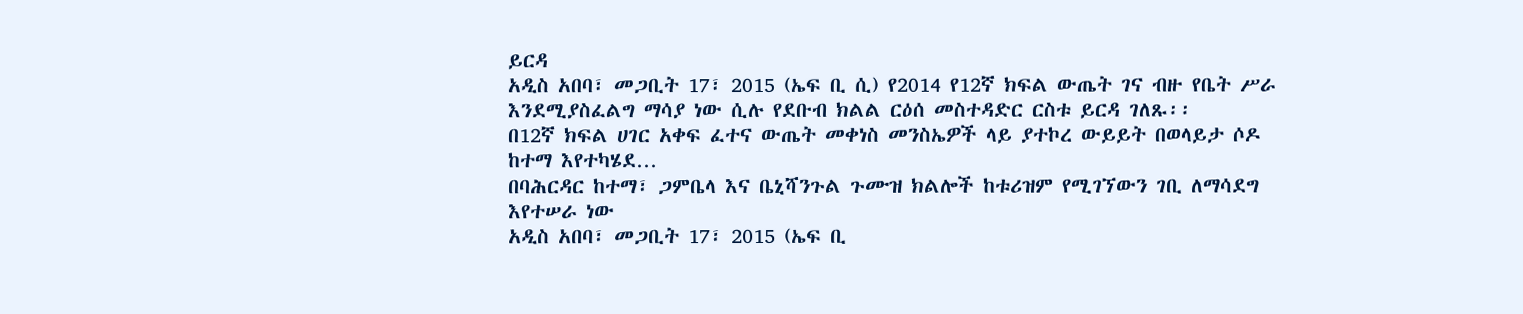ይርዳ
አዲስ አበባ፣ መጋቢት 17፣ 2015 (ኤፍ ቢ ሲ) የ2014 የ12ኛ ክፍል ውጤት ገና ብዙ የቤት ሥራ እንደሚያስፈልግ ማሳያ ነው ሲሉ የደቡብ ክልል ርዕሰ መስተዳድር ርስቱ ይርዳ ገለጹ፡፡
በ12ኛ ክፍል ሀገር አቀፍ ፈተና ውጤት መቀነስ መንስኤዎች ላይ ያተኮረ ውይይት በወላይታ ሶዶ ከተማ እየተካሄደ…
በባሕርዳር ከተማ፣ ጋምቤላ እና ቤኒሻንጉል ጉሙዝ ክልሎች ከቱሪዝም የሚገኘውን ገቢ ለማሳደግ እየተሠራ ነው
አዲስ አበባ፣ መጋቢት 17፣ 2015 (ኤፍ ቢ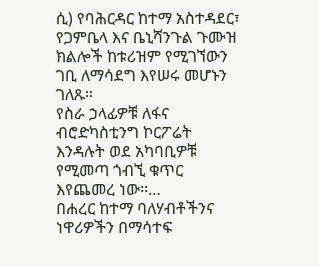ሲ) የባሕርዳር ከተማ አስተዳደር፣ የጋምቤላ እና ቤኒሻንጉል ጉሙዝ ክልሎች ከቱሪዝም የሚገኘውን ገቢ ለማሳደግ እየሠሩ መሆኑን ገለጹ።
የስራ ኃላፊዎቹ ለፋና ብሮድካስቲንግ ኮርፖሬት እንዳሉት ወደ አካባቢዎቹ የሚመጣ ጎብኚ ቁጥር እየጨመረ ነው፡፡…
በሐረር ከተማ ባለሃብቶችንና ነዋሪዎችን በማሳተፍ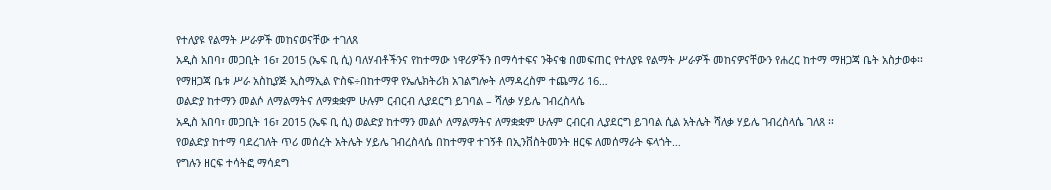የተለያዩ የልማት ሥራዎች መከናወናቸው ተገለጸ
አዲስ አበባ፣ መጋቢት 16፣ 2015 (ኤፍ ቢ ሲ) ባለሃብቶችንና የከተማው ነዋሪዎችን በማሳተፍና ንቅናቄ በመፍጠር የተለያዩ የልማት ሥራዎች መከናዎናቸውን የሐረር ከተማ ማዘጋጃ ቤት አስታወቀ፡፡
የማዘጋጃ ቤቱ ሥራ አስኪያጅ ኢስማኢል ዮስፍ÷በከተማዋ የኤሌክትሪክ አገልግሎት ለማዳረስም ተጨማሪ 16…
ወልድያ ከተማን መልሶ ለማልማትና ለማቋቋም ሁሉም ርብርብ ሊያደርግ ይገባል – ሻለቃ ሃይሌ ገብረስላሴ
አዲስ አበባ፣ መጋቢት 16፣ 2015 (ኤፍ ቢ ሲ) ወልድያ ከተማን መልሶ ለማልማትና ለማቋቋም ሁሉም ርብርብ ሊያደርግ ይገባል ሲል አትሌት ሻለቃ ሃይሌ ገብረስላሴ ገለጸ ፡፡
የወልድያ ከተማ ባደረገለት ጥሪ መሰረት አትሌት ሃይሌ ገብረስላሴ በከተማዋ ተገኝቶ በኢንቨስትመንት ዘርፍ ለመሰማራት ፍላጎት…
የግሉን ዘርፍ ተሳትፎ ማሳደግ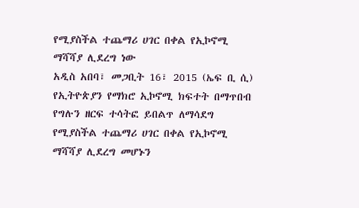የሚያስችል ተጨማሪ ሀገር በቀል የኢኮኖሚ ማሻሻያ ሊደረግ ነው
አዲስ አበባ፣ መጋቢት 16፣ 2015 (ኤፍ ቢ ሲ) የኢትዮጵያን የማክሮ ኢኮኖሚ ክፍተት በማጥበብ የግሉን ዘርፍ ተሳትፎ ይበልጥ ለማሳደግ የሚያስችል ተጨማሪ ሀገር በቀል የኢኮኖሚ ማሻሻያ ሊደረግ መሆኑን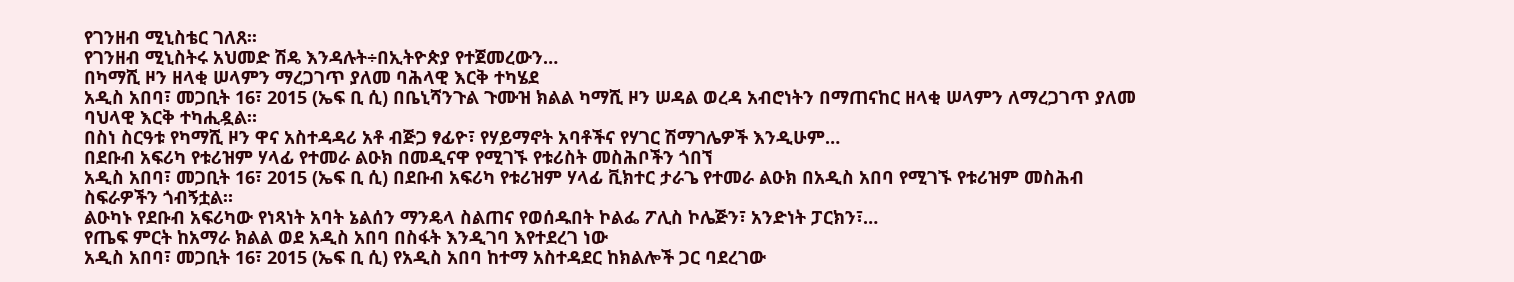የገንዘብ ሚኒስቴር ገለጸ፡፡
የገንዘብ ሚኒስትሩ አህመድ ሽዴ እንዳሉት÷በኢትዮጵያ የተጀመረውን…
በካማሺ ዞን ዘላቂ ሠላምን ማረጋገጥ ያለመ ባሕላዊ እርቅ ተካሄደ
አዲስ አበባ፣ መጋቢት 16፣ 2015 (ኤፍ ቢ ሲ) በቤኒሻንጉል ጉሙዝ ክልል ካማሺ ዞን ሠዳል ወረዳ አብሮነትን በማጠናከር ዘላቂ ሠላምን ለማረጋገጥ ያለመ ባህላዊ እርቅ ተካሒዷል።
በስነ ስርዓቱ የካማሺ ዞን ዋና አስተዳዳሪ አቶ ብጅጋ ፃፊዮ፣ የሃይማኖት አባቶችና የሃገር ሽማገሌዎች እንዲሁም…
በደቡብ አፍሪካ የቱሪዝም ሃላፊ የተመራ ልዑክ በመዲናዋ የሚገኙ የቱሪስት መስሕቦችን ጎበኘ
አዲስ አበባ፣ መጋቢት 16፣ 2015 (ኤፍ ቢ ሲ) በደቡብ አፍሪካ የቱሪዝም ሃላፊ ቪክተር ታራጌ የተመራ ልዑክ በአዲስ አበባ የሚገኙ የቱሪዝም መስሕብ ስፍራዎችን ጎብኝቷል።
ልዑካኑ የደቡብ አፍሪካው የነጻነት አባት ኔልሰን ማንዴላ ስልጠና የወሰዱበት ኮልፌ ፖሊስ ኮሌጅን፣ አንድነት ፓርክን፣…
የጤፍ ምርት ከአማራ ክልል ወደ አዲስ አበባ በስፋት እንዲገባ እየተደረገ ነው
አዲስ አበባ፣ መጋቢት 16፣ 2015 (ኤፍ ቢ ሲ) የአዲስ አበባ ከተማ አስተዳደር ከክልሎች ጋር ባደረገው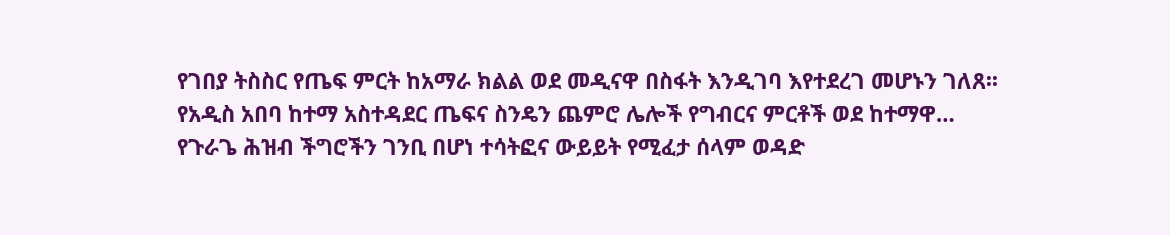የገበያ ትስስር የጤፍ ምርት ከአማራ ክልል ወደ መዲናዋ በስፋት እንዲገባ እየተደረገ መሆኑን ገለጸ፡፡
የአዲስ አበባ ከተማ አስተዳደር ጤፍና ስንዴን ጨምሮ ሌሎች የግብርና ምርቶች ወደ ከተማዋ…
የጉራጌ ሕዝብ ችግሮችን ገንቢ በሆነ ተሳትፎና ውይይት የሚፈታ ሰላም ወዳድ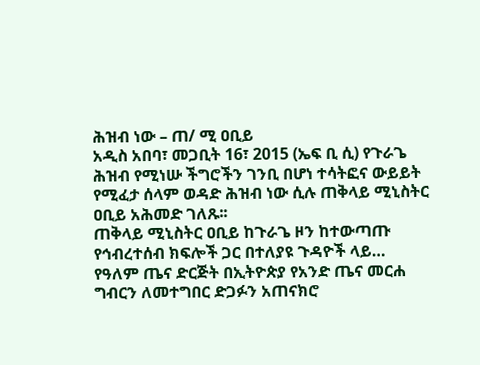ሕዝብ ነው – ጠ/ ሚ ዐቢይ
አዲስ አበባ፣ መጋቢት 16፣ 2015 (ኤፍ ቢ ሲ) የጉራጌ ሕዝብ የሚነሡ ችግሮችን ገንቢ በሆነ ተሳትፎና ውይይት የሚፈታ ሰላም ወዳድ ሕዝብ ነው ሲሉ ጠቅላይ ሚኒስትር ዐቢይ አሕመድ ገለጹ፡፡
ጠቅላይ ሚኒስትር ዐቢይ ከጉራጌ ዞን ከተውጣጡ የኅብረተሰብ ክፍሎች ጋር በተለያዩ ጉዳዮች ላይ…
የዓለም ጤና ድርጅት በኢትዮጵያ የአንድ ጤና መርሐ ግብርን ለመተግበር ድጋፉን አጠናክሮ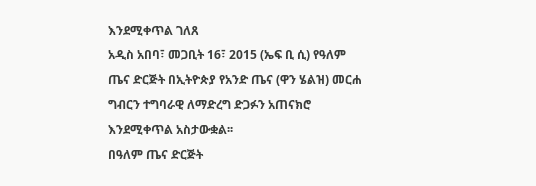እንደሚቀጥል ገለጸ
አዲስ አበባ፣ መጋቢት 16፣ 2015 (ኤፍ ቢ ሲ) የዓለም ጤና ድርጅት በኢትዮጵያ የአንድ ጤና (ዋን ሄልዝ) መርሐ ግብርን ተግባራዊ ለማድረግ ድጋፉን አጠናክሮ እንደሚቀጥል አስታውቋል፡፡
በዓለም ጤና ድርጅት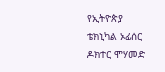የኢትዮጵያ ቴክኒካል ኦፊሰር ዶክተር ሞሃመድ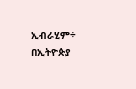ኢብራሂም÷ በኢትዮጵያ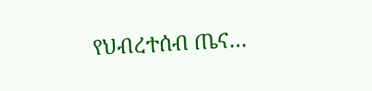የህብረተሰብ ጤና…